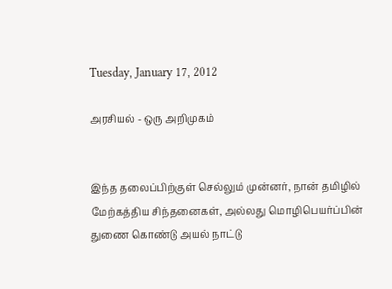Tuesday, January 17, 2012

அரசியல் - ஒரு அறிமுகம்


இந்த தலைப்பிற்குள் செல்லும் முன்னர், நான் தமிழில் மேற்கத்திய சிந்தனைகள், அல்லது மொழிபெயர்ப்பின் துணை கொண்டு அயல் நாட்டு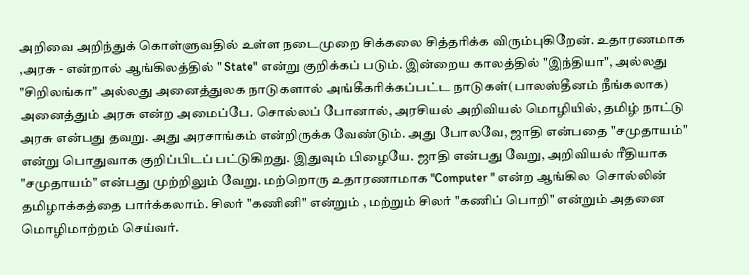அறிவை அறிந்துக் கொள்ளுவதில் உள்ள நடைமுறை சிக்கலை சித்தரிக்க விரும்புகிறேன். உதாரணமாக ,அரசு - என்றால் ஆங்கிலத்தில் " State" என்று குறிக்கப் படும். இன்றைய காலத்தில் "இந்தியா", அல்லது "சிறிலங்கா" அல்லது அனைத்துலக நாடுகளால் அங்கீகரிக்கப்பட்ட நாடுகள்(பாலஸ்தீனம் நீங்கலாக) அனைத்தும் அரசு என்ற அமைப்பே. சொல்லப் போனால், அரசியல் அறிவியல் மொழியில், தமிழ் நாட்டு அரசு என்பது தவறு. அது அரசாங்கம் என்றிருக்க வேண்டும். அது போலவே, ஜாதி என்பதை "சமுதாயம்" என்று பொதுவாக குறிப்பிடப் பட்டுகிறது. இதுவும் பிழையே. ஜாதி என்பது வேறு, அறிவியல் ரீதியாக "சமுதாயம்" என்பது முற்றிலும் வேறு. மற்றொரு உதாரணாமாக "Computer " என்ற ஆங்கில  சொல்லின்  தமிழாக்கத்தை பார்க்கலாம். சிலர் "கணினி" என்றும் , மற்றும் சிலர் "கணிப் பொறி" என்றும் அதனை மொழிமாற்றம் செய்வர்.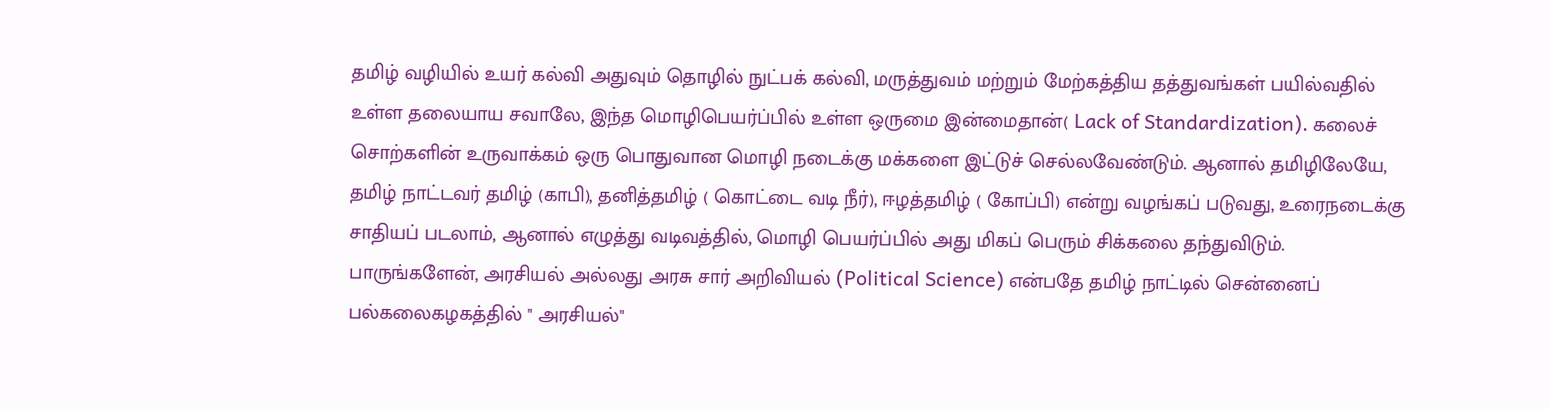தமிழ் வழியில் உயர் கல்வி அதுவும் தொழில் நுட்பக் கல்வி, மருத்துவம் மற்றும் மேற்கத்திய தத்துவங்கள் பயில்வதில் உள்ள தலையாய சவாலே, இந்த மொழிபெயர்ப்பில் உள்ள ஒருமை இன்மைதான்( Lack of Standardization). கலைச் சொற்களின் உருவாக்கம் ஒரு பொதுவான மொழி நடைக்கு மக்களை இட்டுச் செல்லவேண்டும். ஆனால் தமிழிலேயே, தமிழ் நாட்டவர் தமிழ் (காபி), தனித்தமிழ் ( கொட்டை வடி நீர்), ஈழத்தமிழ் ( கோப்பி) என்று வழங்கப் படுவது, உரைநடைக்கு சாதியப் படலாம், ஆனால் எழுத்து வடிவத்தில், மொழி பெயர்ப்பில் அது மிகப் பெரும் சிக்கலை தந்துவிடும். பாருங்களேன், அரசியல் அல்லது அரசு சார் அறிவியல் (Political Science) என்பதே தமிழ் நாட்டில் சென்னைப் பல்கலைகழகத்தில் " அரசியல்"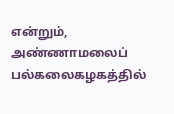என்றும்,  அண்ணாமலைப் பல்கலைகழகத்தில்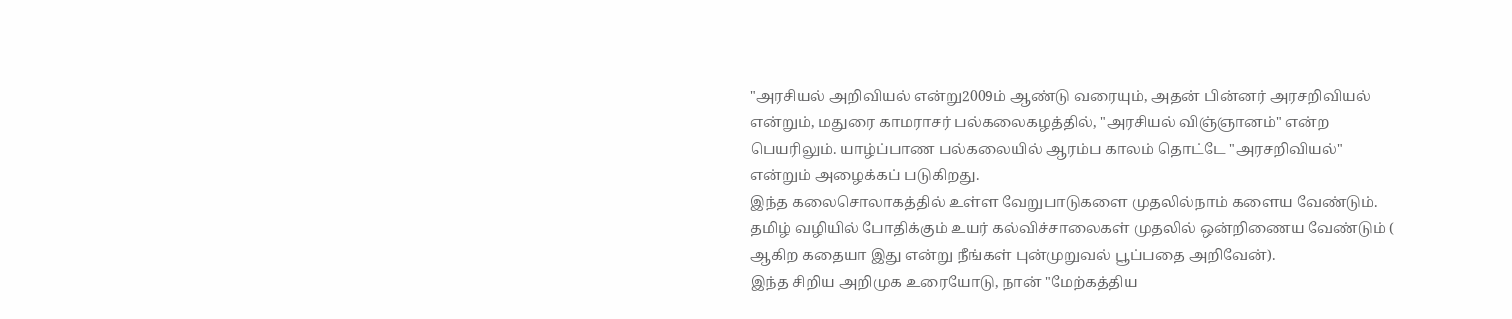"அரசியல் அறிவியல் என்று2009ம் ஆண்டு வரையும், அதன் பின்னர் அரசறிவியல் என்றும், மதுரை காமராசர் பல்கலைகழத்தில், "அரசியல் விஞ்ஞானம்" என்ற பெயரிலும். யாழ்ப்பாண பல்கலையில் ஆரம்ப காலம் தொட்டே "அரசறிவியல்" என்றும் அழைக்கப் படுகிறது.
இந்த கலைசொலாகத்தில் உள்ள வேறுபாடுகளை முதலில்நாம் களைய வேண்டும். தமிழ் வழியில் போதிக்கும் உயர் கல்விச்சாலைகள் முதலில் ஒன்றிணைய வேண்டும் ( ஆகிற கதையா இது என்று நீங்கள் புன்முறுவல் பூப்பதை அறிவேன்).
இந்த சிறிய அறிமுக உரையோடு, நான் "மேற்கத்திய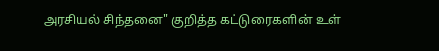அரசியல் சிந்தனை" குறித்த கட்டுரைகளின் உள்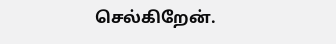செல்கிறேன்.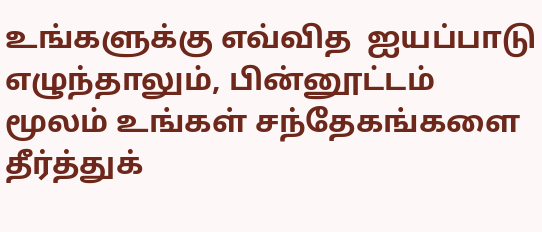உங்களுக்கு எவ்வித  ஐயப்பாடு  எழுந்தாலும், பின்னூட்டம் மூலம் உங்கள் சந்தேகங்களை தீர்த்துக்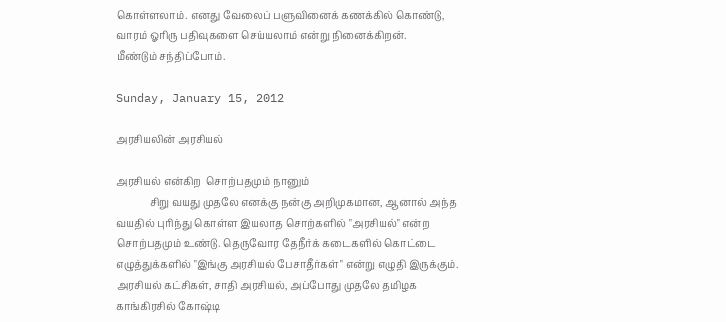கொள்ளலாம். எனது வேலைப் பளுவினைக் கணக்கில் கொண்டு, வாரம் ஓரிரு பதிவுகளை செய்யலாம் என்று நினைக்கிறன்.
மீண்டும் சந்திப்போம்.

Sunday, January 15, 2012

அரசியலின் அரசியல்

அரசியல் என்கிற  சொற்பதமும் நானும்
             சிறு வயது முதலே எனக்கு நன்கு அறிமுகமான, ஆனால் அந்த வயதில் புரிந்து கொள்ள இயலாத சொற்களில் "அரசியல்" என்ற சொற்பதமும் உண்டு. தெருவோர தேநீர்க் கடைகளில் கொட்டை எழுத்துக்களில் "இங்கு அரசியல் பேசாதீர்கள்" என்று எழுதி இருக்கும். அரசியல் கட்சிகள், சாதி அரசியல், அப்போது முதலே தமிழக காங்கிரசில் கோஷ்டி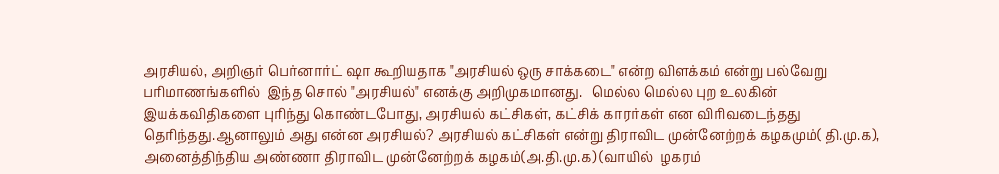அரசியல், அறிஞர் பெர்னார்ட் ஷா கூறியதாக "அரசியல் ஒரு சாக்கடை" என்ற விளக்கம் என்று பல்வேறு பரிமாணங்களில்  இந்த சொல் "அரசியல்" எனக்கு அறிமுகமானது.   மெல்ல மெல்ல புற உலகின் இயக்கவிதிகளை புரிந்து கொண்டபோது, அரசியல் கட்சிகள், கட்சிக் காரர்கள் என விரிவடைந்தது தெரிந்தது.ஆனாலும் அது என்ன அரசியல்? அரசியல் கட்சிகள் என்று திராவிட முன்னேற்றக் கழகமும்( தி.மு.க), அனைத்திந்திய அண்ணா திராவிட முன்னேற்றக் கழகம்(அ.தி.மு.க) (வாயில்  ழகரம்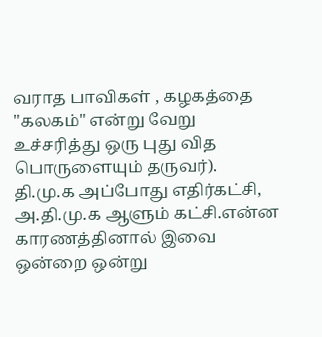வராத பாவிகள் , கழகத்தை "கலகம்" என்று வேறு உச்சரித்து ஒரு புது வித பொருளையும் தருவர்). தி.மு.க அப்போது எதிர்கட்சி, அ.தி.மு.க ஆளும் கட்சி.என்ன காரணத்தினால் இவை ஒன்றை ஒன்று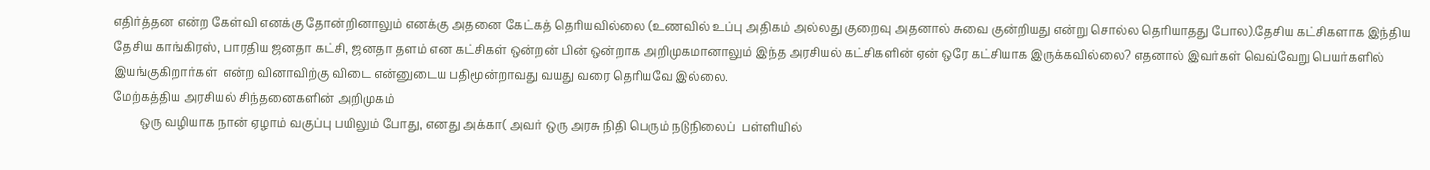எதிர்த்தன என்ற கேள்வி எனக்கு தோன்றினாலும் எனக்கு அதனை கேட்கத் தெரியவில்லை (உணவில் உப்பு அதிகம் அல்லது குறைவு அதனால் சுவை குன்றியது என்று சொல்ல தெரியாதது போல).தேசிய கட்சிகளாக இந்திய தேசிய காங்கிரஸ், பாரதிய ஜனதா கட்சி, ஜனதா தளம் என கட்சிகள் ஒன்றன் பின் ஒன்றாக அறிமுகமானாலும் இந்த அரசியல் கட்சிகளின் ஏன் ஒரே கட்சியாக இருக்கவில்லை? எதனால் இவர்கள் வெவ்வேறு பெயர்களில் இயங்குகிறார்கள்  என்ற வினாவிற்கு விடை என்னுடைய பதிமூன்றாவது வயது வரை தெரியவே இல்லை.
மேற்கத்திய அரசியல் சிந்தனைகளின் அறிமுகம்
         ஒரு வழியாக நான் ஏழாம் வகுப்பு பயிலும் போது, எனது அக்கா( அவர் ஒரு அரசு நிதி பெரும் நடுநிலைப்  பள்ளியில்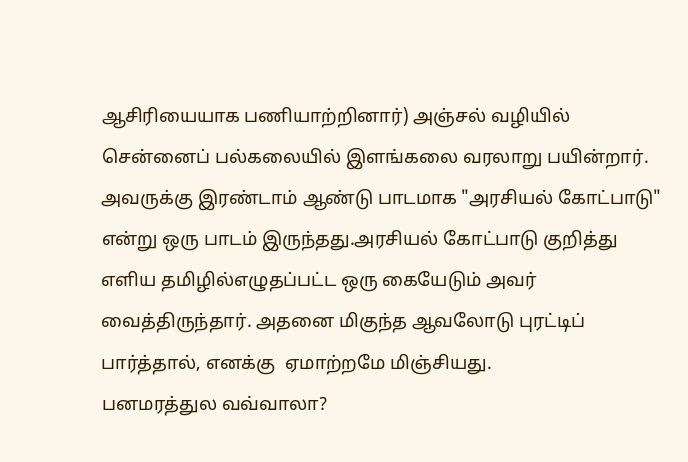ஆசிரியையாக பணியாற்றினார்) அஞ்சல் வழியில் சென்னைப் பல்கலையில் இளங்கலை வரலாறு பயின்றார். அவருக்கு இரண்டாம் ஆண்டு பாடமாக "அரசியல் கோட்பாடு" என்று ஒரு பாடம் இருந்தது.அரசியல் கோட்பாடு குறித்து எளிய தமிழில்எழுதப்பட்ட ஒரு கையேடும் அவர் வைத்திருந்தார். அதனை மிகுந்த ஆவலோடு புரட்டிப் பார்த்தால், எனக்கு  ஏமாற்றமே மிஞ்சியது.
பனமரத்துல வவ்வாலா?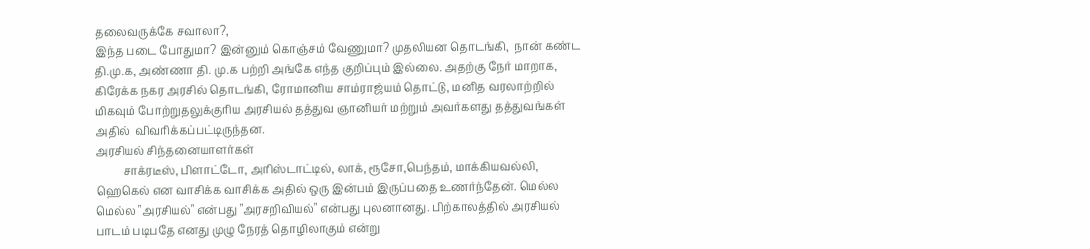தலைவருக்கே சவாலா?,
இந்த படை போதுமா? இன்னும் கொஞ்சம் வேணுமா? முதலியன தொடங்கி,  நான் கண்ட தி.மு.க, அண்ணா தி. மு.க பற்றி அங்கே எந்த குறிப்பும் இல்லை. அதற்கு நேர் மாறாக, கிரேக்க நகர அரசில் தொடங்கி, ரோமானிய சாம்ராஜ்யம் தொட்டு, மனித வரலாற்றில் மிகவும் போற்றுதலுக்குரிய அரசியல் தத்துவ ஞானியர் மற்றும் அவர்களது தத்துவங்கள் அதில்  விவரிக்கப்பட்டிருந்தன.
அரசியல் சிந்தனையாளர்கள்
          சாக்ரடீஸ், பிளாட்டோ, அரிஸ்டாட்டில், லாக், ரூசோ,பெந்தம், மாக்கியவல்லி, ஹெகெல் என வாசிக்க வாசிக்க அதில் ஒரு இன்பம் இருப்பதை உணர்ந்தேன். மெல்ல மெல்ல "அரசியல்" என்பது "அரசறிவியல்" என்பது புலனானது. பிற்காலத்தில் அரசியல் பாடம் படிபதே எனது முழு நேரத் தொழிலாகும் என்று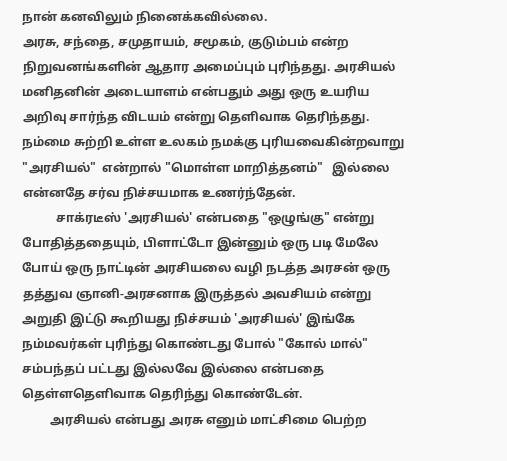நான் கனவிலும் நினைக்கவில்லை.
அரசு, சந்தை, சமுதாயம், சமூகம், குடும்பம் என்ற நிறுவனங்களின் ஆதார அமைப்பும் புரிந்தது. அரசியல் மனிதனின் அடையாளம் என்பதும் அது ஒரு உயரிய அறிவு சார்ந்த விடயம் என்று தெளிவாக தெரிந்தது. நம்மை சுற்றி உள்ள உலகம் நமக்கு புரியவைகின்றவாறு "அரசியல்"  என்றால் "மொள்ள மாறித்தனம்"   இல்லை என்னதே சர்வ நிச்சயமாக உணர்ந்தேன்.
           சாக்ரடீஸ் 'அரசியல்' என்பதை "ஒழுங்கு" என்று போதித்ததையும், பிளாட்டோ இன்னும் ஒரு படி மேலே போய் ஒரு நாட்டின் அரசியலை வழி நடத்த அரசன் ஒரு தத்துவ ஞானி-அரசனாக இருத்தல் அவசியம் என்று அறுதி இட்டு கூறியது நிச்சயம் 'அரசியல்' இங்கே நம்மவர்கள் புரிந்து கொண்டது போல் "கோல் மால்" சம்பந்தப் பட்டது இல்லவே இல்லை என்பதை தெள்ளதெளிவாக தெரிந்து கொண்டேன்.
         அரசியல் என்பது அரசு எனும் மாட்சிமை பெற்ற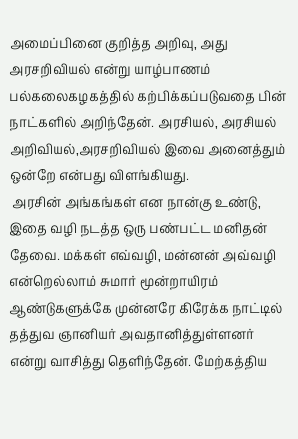அமைப்பினை குறித்த அறிவு, அது அரசறிவியல் என்று யாழ்பாணம் பல்கலைகழகத்தில் கற்பிக்கப்படுவதை பின் நாட்களில் அறிந்தேன். அரசியல், அரசியல் அறிவியல்,அரசறிவியல் இவை அனைத்தும் ஒன்றே என்பது விளங்கியது.
 அரசின் அங்கங்கள் என நான்கு உண்டு, இதை வழி நடத்த ஒரு பண்பட்ட மனிதன் தேவை. மக்கள் எவ்வழி, மன்னன் அவ்வழி என்றெல்லாம் சுமார் மூன்றாயிரம் ஆண்டுகளுக்கே முன்னரே கிரேக்க நாட்டில் தத்துவ ஞானியர் அவதானித்துள்ளனர் என்று வாசித்து தெளிந்தேன். மேற்கத்திய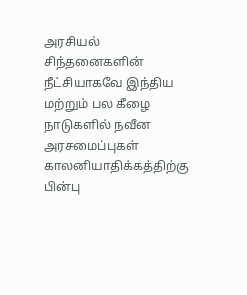அரசியல் சிந்தனைகளின் நீட்சியாகவே இந்திய மற்றும் பல கீழை நாடுகளில் நவீன அரசமைப்புகள் காலனியாதிக்கத்திற்கு பின்பு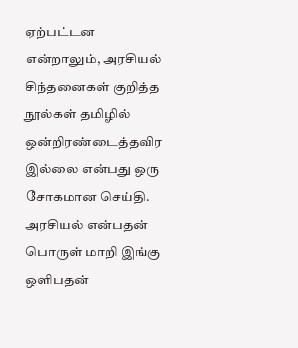ஏற்பட்டன என்றாலும், அரசியல் சிந்தனைகள் குறித்த நூல்கள் தமிழில் ஒன்றிரண்டைத்தவிர இல்லை என்பது ஒரு சோகமான செய்தி. அரசியல் என்பதன் பொருள் மாறி இங்கு ஒளிபதன்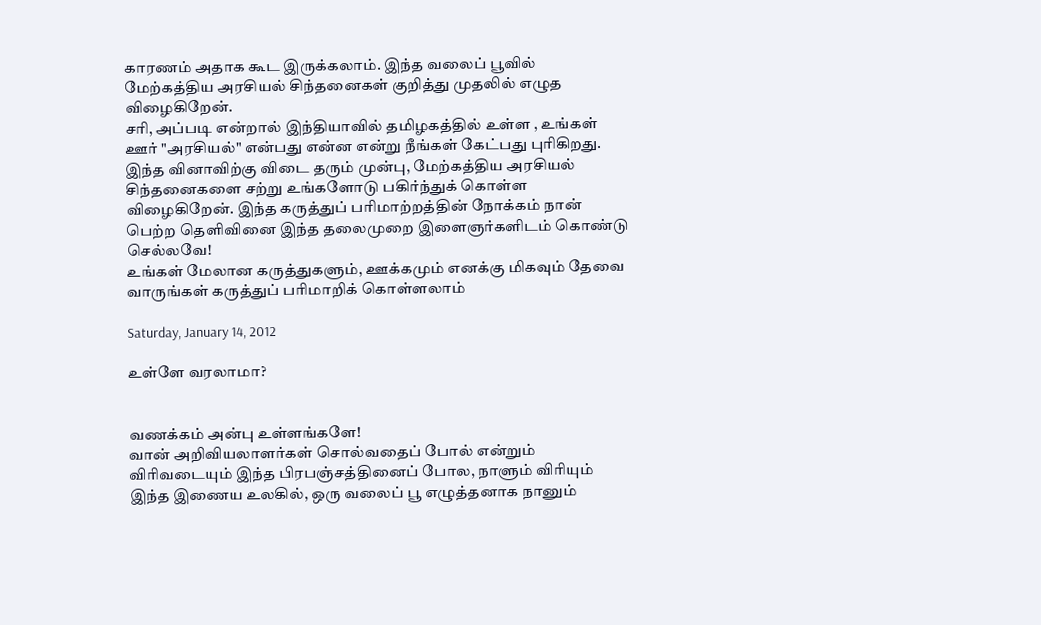காரணம் அதாக கூட இருக்கலாம். இந்த வலைப் பூவில் மேற்கத்திய அரசியல் சிந்தனைகள் குறித்து முதலில் எழுத விழைகிறேன்.
சரி, அப்படி என்றால் இந்தியாவில் தமிழகத்தில் உள்ள , உங்கள் ஊர் "அரசியல்" என்பது என்ன என்று நீங்கள் கேட்பது புரிகிறது. இந்த வினாவிற்கு விடை தரும் முன்பு, மேற்கத்திய அரசியல் சிந்தனைகளை சற்று உங்களோடு பகிர்ந்துக் கொள்ள விழைகிறேன். இந்த கருத்துப் பரிமாற்றத்தின் நோக்கம் நான் பெற்ற தெளிவினை இந்த தலைமுறை இளைஞர்களிடம் கொண்டு செல்லவே!
உங்கள் மேலான கருத்துகளும், ஊக்கமும் எனக்கு மிகவும் தேவை
வாருங்கள் கருத்துப் பரிமாறிக் கொள்ளலாம்

Saturday, January 14, 2012

உள்ளே வரலாமா?


வணக்கம் அன்பு உள்ளங்களே!
வான் அறிவியலாளர்கள் சொல்வதைப் போல் என்றும் விரிவடையும் இந்த பிரபஞ்சத்தினைப் போல, நாளும் விரியும் இந்த இணைய உலகில், ஒரு வலைப் பூ எழுத்தனாக நானும்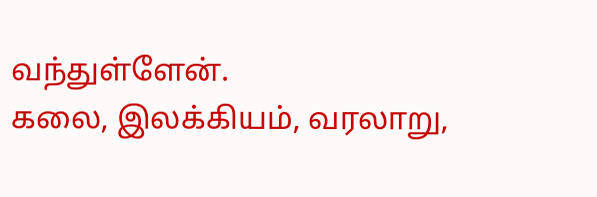வந்துள்ளேன்.
கலை, இலக்கியம், வரலாறு,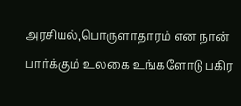அரசியல்,பொருளாதாரம் என நான் பார்க்கும் உலகை உங்களோடு பகிர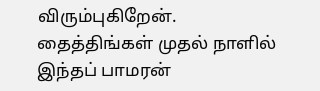விரும்புகிறேன். தைத்திங்கள் முதல் நாளில் இந்தப் பாமரன்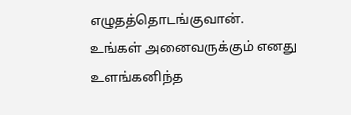எழுதத்தொடங்குவான்.
உங்கள் அனைவருக்கும் எனது உளங்கனிந்த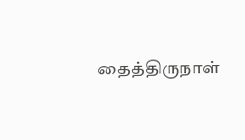தைத்திருநாள்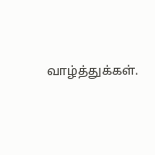வாழ்த்துக்கள்.